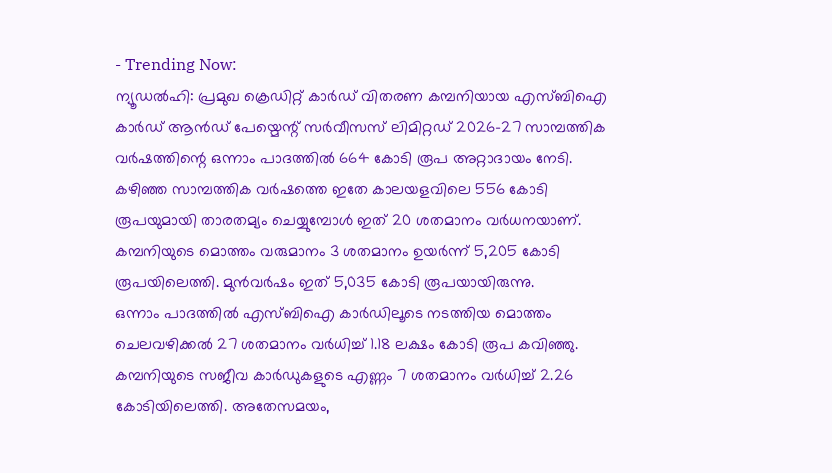- Trending Now:
ന്യൂഡൽഹി: പ്രമുഖ ക്രെഡിറ്റ് കാർഡ് വിതരണ കമ്പനിയായ എസ്ബിഐ കാർഡ് ആൻഡ് പേയ്മെന്റ് സർവീസസ് ലിമിറ്റഡ് 2026-27 സാമ്പത്തിക വർഷത്തിന്റെ ഒന്നാം പാദത്തിൽ 664 കോടി രൂപ അറ്റാദായം നേടി. കഴിഞ്ഞ സാമ്പത്തിക വർഷത്തെ ഇതേ കാലയളവിലെ 556 കോടി രൂപയുമായി താരതമ്യം ചെയ്യുമ്പോൾ ഇത് 20 ശതമാനം വർധനയാണ്. കമ്പനിയുടെ മൊത്തം വരുമാനം 3 ശതമാനം ഉയർന്ന് 5,205 കോടി രൂപയിലെത്തി. മുൻവർഷം ഇത് 5,035 കോടി രൂപയായിരുന്നു.
ഒന്നാം പാദത്തിൽ എസ്ബിഐ കാർഡിലൂടെ നടത്തിയ മൊത്തം ചെലവഴിക്കൽ 27 ശതമാനം വർധിച്ച് 1.18 ലക്ഷം കോടി രൂപ കവിഞ്ഞു. കമ്പനിയുടെ സജീവ കാർഡുകളുടെ എണ്ണം 7 ശതമാനം വർധിച്ച് 2.26 കോടിയിലെത്തി. അതേസമയം,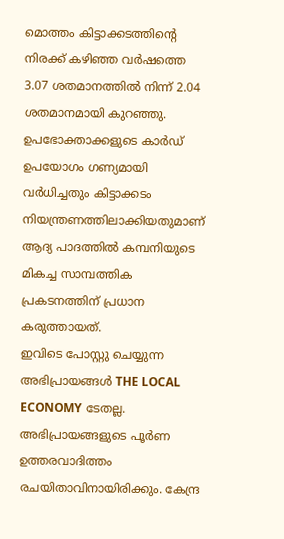മൊത്തം കിട്ടാക്കടത്തിന്റെ നിരക്ക് കഴിഞ്ഞ വർഷത്തെ 3.07 ശതമാനത്തിൽ നിന്ന് 2.04 ശതമാനമായി കുറഞ്ഞു. ഉപഭോക്താക്കളുടെ കാർഡ് ഉപയോഗം ഗണ്യമായി വർധിച്ചതും കിട്ടാക്കടം നിയന്ത്രണത്തിലാക്കിയതുമാണ് ആദ്യ പാദത്തിൽ കമ്പനിയുടെ മികച്ച സാമ്പത്തിക പ്രകടനത്തിന് പ്രധാന കരുത്തായത്.
ഇവിടെ പോസ്റ്റു ചെയ്യുന്ന അഭിപ്രായങ്ങൾ THE LOCAL ECONOMY ടേതല്ല. അഭിപ്രായങ്ങളുടെ പൂർണ ഉത്തരവാദിത്തം രചയിതാവിനായിരിക്കും. കേന്ദ്ര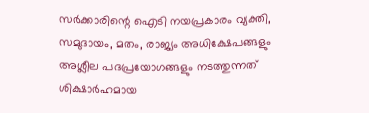സർക്കാരിന്റെ ഐടി നയപ്രകാരം വ്യക്തി, സമുദായം, മതം, രാജ്യം അധിക്ഷേപങ്ങളും അശ്ലീല പദപ്രയോഗങ്ങളും നടത്തുന്നത് ശിക്ഷാർഹമായ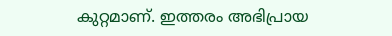കുറ്റമാണ്. ഇത്തരം അഭിപ്രായ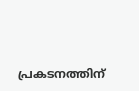പ്രകടനത്തിന്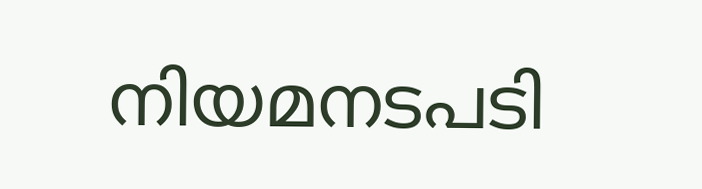നിയമനടപടി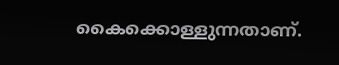കൈക്കൊള്ളുന്നതാണ്.